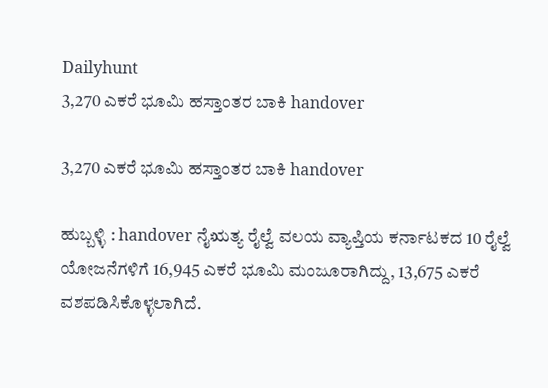Dailyhunt
3,270 ಎಕರೆ ಭೂಮಿ ಹಸ್ತಾಂತರ ಬಾಕಿ handover

3,270 ಎಕರೆ ಭೂಮಿ ಹಸ್ತಾಂತರ ಬಾಕಿ handover

ಹುಬ್ಬಳ್ಳಿ : handover ನೈಋತ್ಯ ರೈಲ್ವೆ ವಲಯ ವ್ಯಾಪ್ತಿಯ ಕರ್ನಾಟಕದ 10 ರೈಲ್ವೆ ಯೋಜನೆಗಳಿಗೆ 16,945 ಎಕರೆ ಭೂಮಿ ಮಂಜೂರಾಗಿದ್ದು, 13,675 ಎಕರೆ ವಶಪಡಿಸಿಕೊಳ್ಳಲಾಗಿದೆ.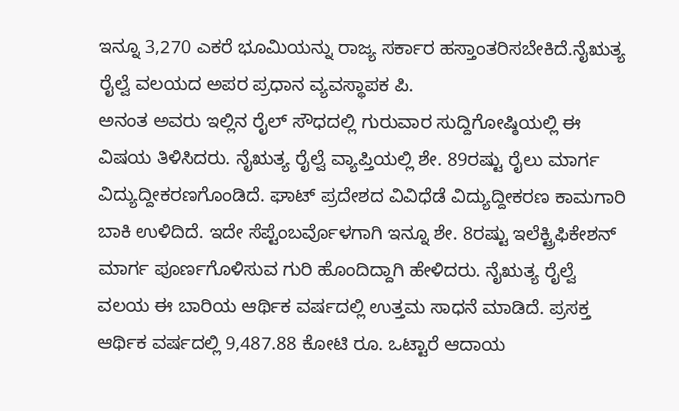ಇನ್ನೂ 3,270 ಎಕರೆ ಭೂಮಿಯನ್ನು ರಾಜ್ಯ ಸರ್ಕಾರ ಹಸ್ತಾಂತರಿಸಬೇಕಿದೆ.ನೈಋತ್ಯ ರೈಲ್ವೆ ವಲಯದ ಅಪರ ಪ್ರಧಾನ ವ್ಯವಸ್ಥಾಪಕ ಪಿ.
ಅನಂತ ಅವರು ಇಲ್ಲಿನ ರೈಲ್ ಸೌಧದಲ್ಲಿ ಗುರುವಾರ ಸುದ್ದಿಗೋಷ್ಠಿಯಲ್ಲಿ ಈ ವಿಷಯ ತಿಳಿಸಿದರು. ನೈಋತ್ಯ ರೈಲ್ವೆ ವ್ಯಾಪ್ತಿಯಲ್ಲಿ ಶೇ. 89ರಷ್ಟು ರೈಲು ಮಾರ್ಗ ವಿದ್ಯುದ್ದೀಕರಣಗೊಂಡಿದೆ. ಘಾಟ್ ಪ್ರದೇಶದ ವಿವಿಧೆಡೆ ವಿದ್ಯುದ್ದೀಕರಣ ಕಾಮಗಾರಿ ಬಾಕಿ ಉಳಿದಿದೆ. ಇದೇ ಸೆಪ್ಟೆಂಬರ್ವೊಳಗಾಗಿ ಇನ್ನೂ ಶೇ. 8ರಷ್ಟು ಇಲೆಕ್ಟ್ರಿಫಿಕೇಶನ್ ಮಾರ್ಗ ಪೂರ್ಣಗೊಳಿಸುವ ಗುರಿ ಹೊಂದಿದ್ದಾಗಿ ಹೇಳಿದರು. ನೈಋತ್ಯ ರೈಲ್ವೆ ವಲಯ ಈ ಬಾರಿಯ ಆರ್ಥಿಕ ವರ್ಷದಲ್ಲಿ ಉತ್ತಮ ಸಾಧನೆ ಮಾಡಿದೆ. ಪ್ರಸಕ್ತ ಆರ್ಥಿಕ ವರ್ಷದಲ್ಲಿ 9,487.88 ಕೋಟಿ ರೂ. ಒಟ್ಟಾರೆ ಆದಾಯ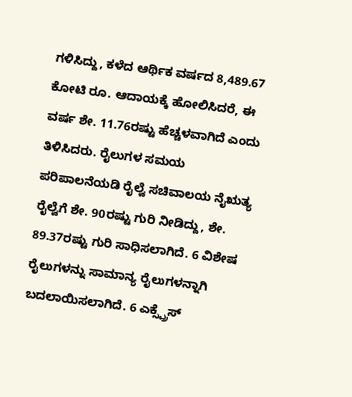ಗಳಿಸಿದ್ದು, ಕಳೆದ ಆರ್ಥಿಕ ವರ್ಷದ 8,489.67 ಕೋಟಿ ರೂ. ಆದಾಯಕ್ಕೆ ಹೋಲಿಸಿದರೆ, ಈ ವರ್ಷ ಶೇ. 11.76ರಷ್ಟು ಹೆಚ್ಚಳವಾಗಿದೆ ಎಂದು ತಿಳಿಸಿದರು. ರೈಲುಗಳ ಸಮಯ ಪರಿಪಾಲನೆಯಡಿ ರೈಲ್ವೆ ಸಚಿವಾಲಯ ನೈಋತ್ಯ ರೈಲ್ವೆಗೆ ಶೇ. 90ರಷ್ಟು ಗುರಿ ನೀಡಿದ್ದು, ಶೇ. 89.37ರಷ್ಟು ಗುರಿ ಸಾಧಿಸಲಾಗಿದೆ. 6 ವಿಶೇಷ ರೈಲುಗಳನ್ನು ಸಾಮಾನ್ಯ ರೈಲುಗಳನ್ನಾಗಿ ಬದಲಾಯಿಸಲಾಗಿದೆ. 6 ಎಕ್ಸ್ಪ್ರೆಸ್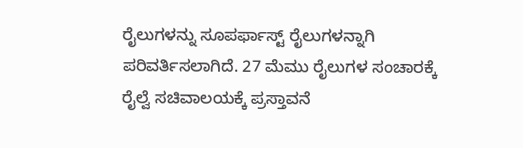ರೈಲುಗಳನ್ನು ಸೂಪರ್ಫಾಸ್ಟ್ ರೈಲುಗಳನ್ನಾಗಿ ಪರಿವರ್ತಿಸಲಾಗಿದೆ. 27 ಮೆಮು ರೈಲುಗಳ ಸಂಚಾರಕ್ಕೆ ರೈಲ್ವೆ ಸಚಿವಾಲಯಕ್ಕೆ ಪ್ರಸ್ತಾವನೆ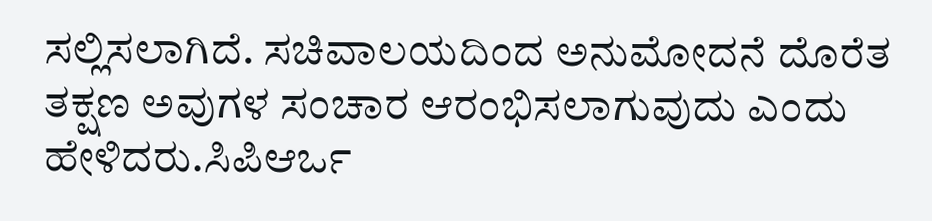ಸಲ್ಲಿಸಲಾಗಿದೆ. ಸಚಿವಾಲಯದಿಂದ ಅನುಮೋದನೆ ದೊರೆತ ತಕ್ಷಣ ಅವುಗಳ ಸಂಚಾರ ಆರಂಭಿಸಲಾಗುವುದು ಎಂದು ಹೇಳಿದರು.ಸಿಪಿಆರ್ಒ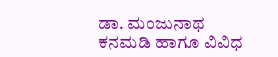ಡಾ. ಮಂಜುನಾಥ ಕನಮಡಿ ಹಾಗೂ ವಿವಿಧ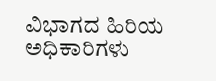ವಿಭಾಗದ ಹಿರಿಯ ಅಧಿಕಾರಿಗಳು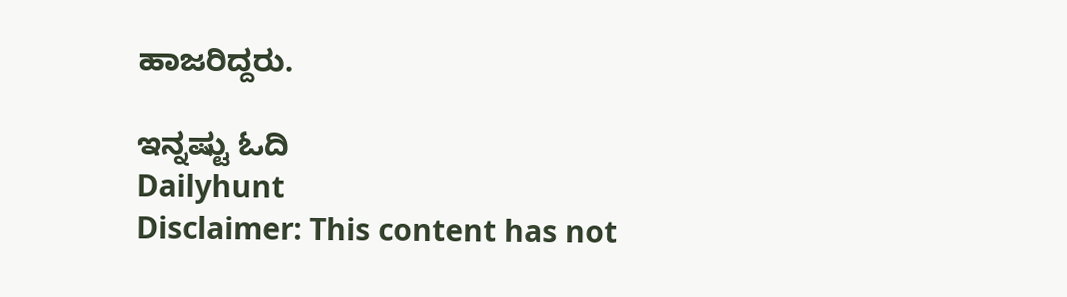ಹಾಜರಿದ್ದರು.

ಇನ್ನಷ್ಟು ಓದಿ
Dailyhunt
Disclaimer: This content has not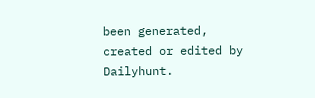been generated, created or edited by Dailyhunt.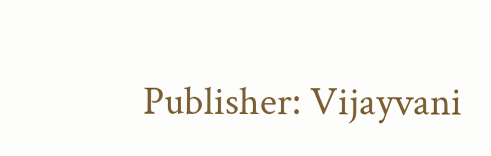Publisher: Vijayvani